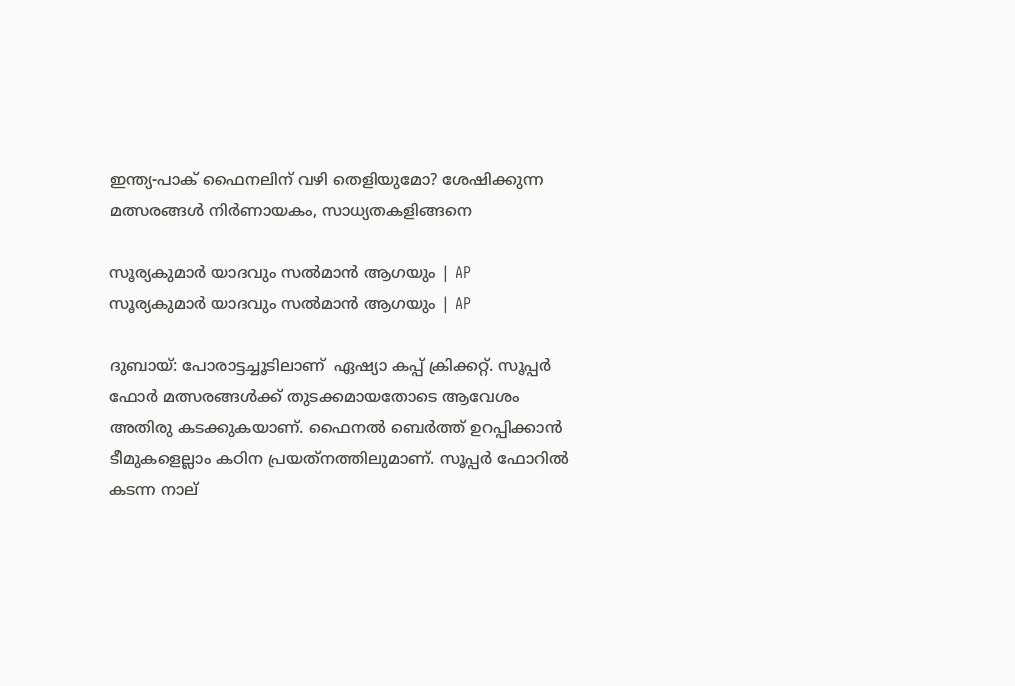ഇന്ത്യ-പാക് ഫൈനലിന് വഴി തെളിയുമോ? ശേഷിക്കുന്ന മത്സരങ്ങള്‍ നിര്‍ണായകം, സാധ്യതകളിങ്ങനെ

സൂര്യകുമാർ യാദവും സൽമാൻ ആഗയും | AP
സൂര്യകുമാർ യാദവും സൽമാൻ ആഗയും | AP

ദുബായ്: പോരാട്ടച്ചൂടിലാണ്  ഏഷ്യാ കപ്പ് ക്രിക്കറ്റ്. സൂപ്പര്‍ ഫോര്‍ മത്സരങ്ങള്‍ക്ക് തുടക്കമായതോടെ ആവേശം അതിരു കടക്കുകയാണ്. ഫൈനല്‍ ബെര്‍ത്ത് ഉറപ്പിക്കാന്‍ ടീമുകളെല്ലാം കഠിന പ്രയത്‌നത്തിലുമാണ്. സൂപ്പര്‍ ഫോറില്‍ കടന്ന നാല്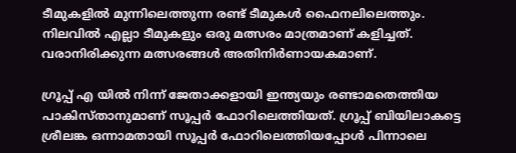ടീമുകളില്‍ മുന്നിലെത്തുന്ന രണ്ട് ടീമുകള്‍ ഫൈനലിലെത്തും. നിലവില്‍ എല്ലാ ടീമുകളും ഒരു മത്സരം മാത്രമാണ് കളിച്ചത്. വരാനിരിക്കുന്ന മത്സരങ്ങള്‍ അതിനിര്‍ണായകമാണ്.

ഗ്രൂപ്പ് എ യില്‍ നിന്ന് ജേതാക്കളായി ഇന്ത്യയും രണ്ടാമതെത്തിയ പാകിസ്താനുമാണ് സൂപ്പര്‍ ഫോറിലെത്തിയത്. ഗ്രൂപ്പ് ബിയിലാകട്ടെ ശ്രീലങ്ക ഒന്നാമതായി സൂപ്പര്‍ ഫോറിലെത്തിയപ്പോള്‍ പിന്നാലെ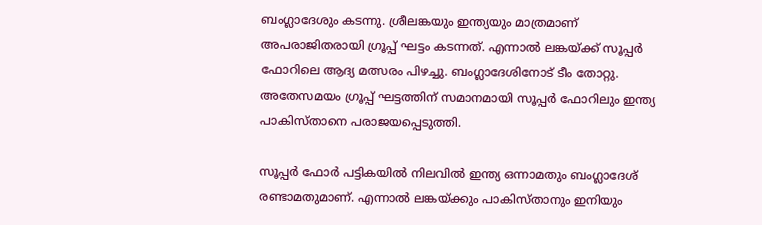ബംഗ്ലാദേശും കടന്നു. ശ്രീലങ്കയും ഇന്ത്യയും മാത്രമാണ് അപരാജിതരായി ഗ്രൂപ്പ് ഘട്ടം കടന്നത്. എന്നാല്‍ ലങ്കയ്ക്ക് സൂപ്പര്‍ ഫോറിലെ ആദ്യ മത്സരം പിഴച്ചു. ബംഗ്ലാദേശിനോട് ടീം തോറ്റു. അതേസമയം ഗ്രൂപ്പ് ഘട്ടത്തിന് സമാനമായി സൂപ്പര്‍ ഫോറിലും ഇന്ത്യ പാകിസ്താനെ പരാജയപ്പെടുത്തി.

സൂപ്പര്‍ ഫോര്‍ പട്ടികയില്‍ നിലവില്‍ ഇന്ത്യ ഒന്നാമതും ബംഗ്ലാദേശ് രണ്ടാമതുമാണ്. എന്നാല്‍ ലങ്കയ്ക്കും പാകിസ്താനും ഇനിയും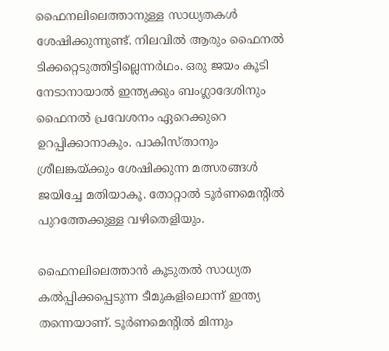ഫൈനലിലെത്താനുള്ള സാധ്യതകള്‍ ശേഷിക്കുന്നുണ്ട്. നിലവില്‍ ആരും ഫൈനല്‍ ടിക്കറ്റെടുത്തിട്ടില്ലെന്നര്‍ഥം. ഒരു ജയം കൂടി നേടാനായാല്‍ ഇന്ത്യക്കും ബംഗ്ലാദേശിനും ഫൈനല്‍ പ്രവേശനം ഏറെക്കുറെ ഉറപ്പിക്കാനാകും. പാകിസ്താനും ശ്രീലങ്കയ്ക്കും ശേഷിക്കുന്ന മത്സരങ്ങള്‍ ജയിച്ചേ മതിയാകൂ. തോറ്റാല്‍ ടൂര്‍ണമെന്റില്‍ പുറത്തേക്കുള്ള വഴിതെളിയും.

ഫൈനലിലെത്താന്‍ കൂടുതല്‍ സാധ്യത കല്‍പ്പിക്കപ്പെടുന്ന ടീമുകളിലൊന്ന് ഇന്ത്യ തന്നെയാണ്. ടൂര്‍ണമെന്റില്‍ മിന്നും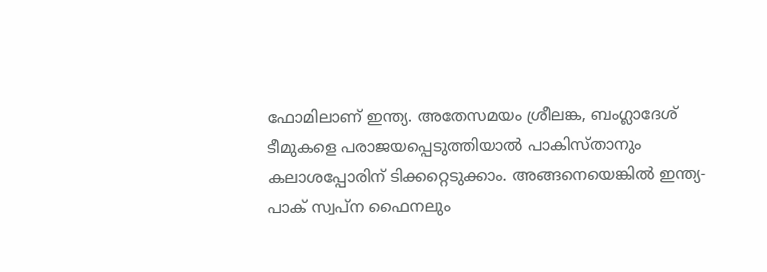ഫോമിലാണ് ഇന്ത്യ. അതേസമയം ശ്രീലങ്ക, ബംഗ്ലാദേശ് ടീമുകളെ പരാജയപ്പെടുത്തിയാല്‍ പാകിസ്താനും കലാശപ്പോരിന് ടിക്കറ്റെടുക്കാം. അങ്ങനെയെങ്കില്‍ ഇന്ത്യ-പാക് സ്വപ്‌ന ഫൈനലും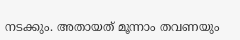നടക്കും. അതായത് മൂന്നാം തവണയും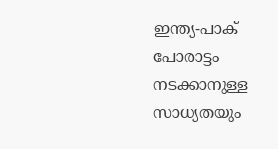ഇന്ത്യ-പാക് പോരാട്ടം നടക്കാനുള്ള സാധ്യതയും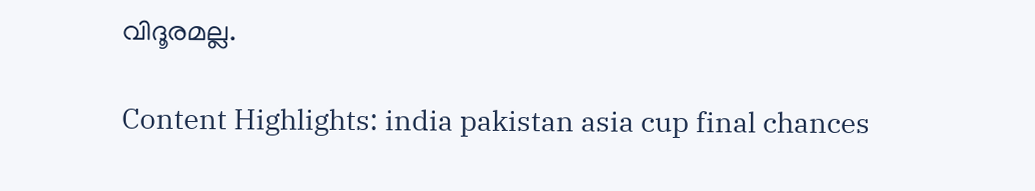വിദൂരമല്ല.

Content Highlights: india pakistan asia cup final chances